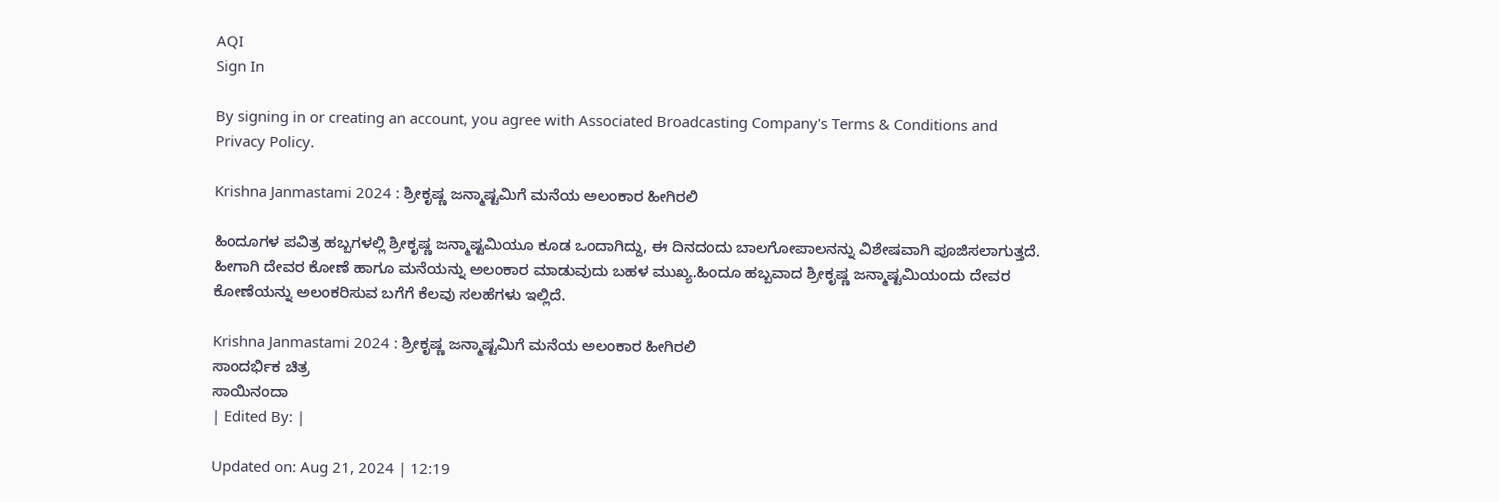AQI
Sign In

By signing in or creating an account, you agree with Associated Broadcasting Company's Terms & Conditions and Privacy Policy.

Krishna Janmastami 2024 : ಶ್ರೀಕೃಷ್ಣ ಜನ್ಮಾಷ್ಟಮಿಗೆ ಮನೆಯ ಅಲಂಕಾರ ಹೀಗಿರಲಿ

ಹಿಂದೂಗಳ ಪವಿತ್ರ ಹಬ್ಬಗಳಲ್ಲಿ ಶ್ರೀಕೃಷ್ಣ ಜನ್ಮಾಷ್ಟಮಿಯೂ ಕೂಡ ಒಂದಾಗಿದ್ದು, ಈ ದಿನದಂದು ಬಾಲಗೋಪಾಲನನ್ನು ವಿಶೇಷವಾಗಿ ಪೂಜಿಸಲಾಗುತ್ತದೆ. ಹೀಗಾಗಿ ದೇವರ ಕೋಣೆ ಹಾಗೂ ಮನೆಯನ್ನು ಅಲಂಕಾರ ಮಾಡುವುದು ಬಹಳ ಮುಖ್ಯ.ಹಿಂದೂ ಹಬ್ಬವಾದ ಶ್ರೀಕೃಷ್ಣ ಜನ್ಮಾಷ್ಟಮಿಯಂದು ದೇವರ ಕೋಣೆಯನ್ನು ಅಲಂಕರಿಸುವ ಬಗೆಗೆ ಕೆಲವು ಸಲಹೆಗಳು ಇಲ್ಲಿದೆ.

Krishna Janmastami 2024 : ಶ್ರೀಕೃಷ್ಣ ಜನ್ಮಾಷ್ಟಮಿಗೆ ಮನೆಯ ಅಲಂಕಾರ ಹೀಗಿರಲಿ
ಸಾಂದರ್ಭಿಕ ಚಿತ್ರ
ಸಾಯಿನಂದಾ
| Edited By: |

Updated on: Aug 21, 2024 | 12:19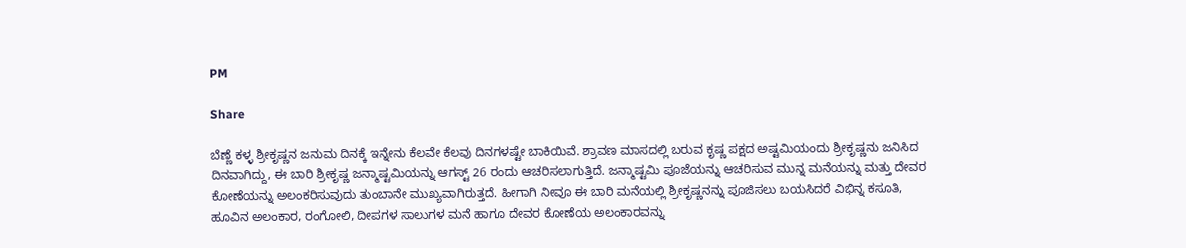PM

Share

ಬೆಣ್ಣೆ ಕಳ್ಳ ಶ್ರೀಕೃಷ್ಣನ ಜನುಮ ದಿನಕ್ಕೆ ಇನ್ನೇನು ಕೆಲವೇ ಕೆಲವು ದಿನಗಳಷ್ಟೇ ಬಾಕಿಯಿವೆ. ಶ್ರಾವಣ ಮಾಸದಲ್ಲಿ ಬರುವ ಕೃಷ್ಣ ಪಕ್ಷದ ಅಷ್ಟಮಿಯಂದು ಶ್ರೀಕೃಷ್ಣನು ಜನಿಸಿದ ದಿನವಾಗಿದ್ದು, ಈ ಬಾರಿ ಶ್ರೀಕೃಷ್ಣ ಜನ್ಮಾಷ್ಟಮಿಯನ್ನು ಆಗಸ್ಟ್ 26 ರಂದು ಆಚರಿಸಲಾಗುತ್ತಿದೆ. ಜನ್ಮಾಷ್ಟಮಿ ಪೂಜೆಯನ್ನು ಆಚರಿಸುವ ಮುನ್ನ ಮನೆಯನ್ನು ಮತ್ತು ದೇವರ ಕೋಣೆಯನ್ನು ಅಲಂಕರಿಸುವುದು ತುಂಬಾನೇ ಮುಖ್ಯವಾಗಿರುತ್ತದೆ. ಹೀಗಾಗಿ ನೀವೂ ಈ ಬಾರಿ ಮನೆಯಲ್ಲಿ ಶ್ರೀಕೃಷ್ಣನನ್ನು ಪೂಜಿಸಲು ಬಯಸಿದರೆ ವಿಭಿನ್ನ ಕಸೂತಿ, ಹೂವಿನ ಅಲಂಕಾರ, ರಂಗೋಲಿ, ದೀಪಗಳ ಸಾಲುಗಳ ಮನೆ ಹಾಗೂ ದೇವರ ಕೋಣೆಯ ಅಲಂಕಾರವನ್ನು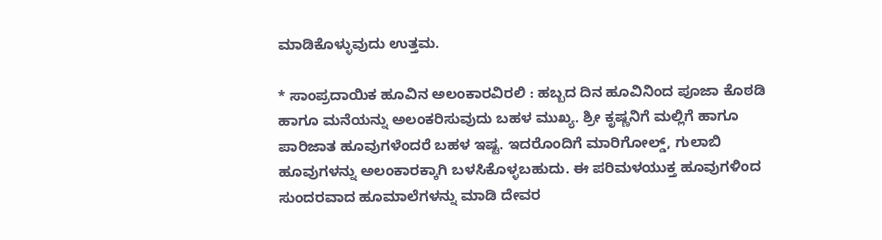ಮಾಡಿಕೊಳ್ಳುವುದು ಉತ್ತಮ.

* ಸಾಂಪ್ರದಾಯಿಕ ಹೂವಿನ ಅಲಂಕಾರವಿರಲಿ : ಹಬ್ಬದ ದಿನ ಹೂವಿನಿಂದ ಪೂಜಾ ಕೊಠಡಿ ಹಾಗೂ ಮನೆಯನ್ನು ಅಲಂಕರಿಸುವುದು ಬಹಳ ಮುಖ್ಯ. ಶ್ರೀ ಕೃಷ್ಣನಿಗೆ ಮಲ್ಲಿಗೆ ಹಾಗೂ ಪಾರಿಜಾತ ಹೂವುಗಳೆಂದರೆ ಬಹಳ ಇಷ್ಟ. ಇದರೊಂದಿಗೆ ಮಾರಿಗೋಲ್ಡ್, ಗುಲಾಬಿ ಹೂವುಗಳನ್ನು ಅಲಂಕಾರಕ್ಕಾಗಿ ಬಳಸಿಕೊಳ್ಳಬಹುದು. ಈ ಪರಿಮಳಯುಕ್ತ ಹೂವುಗಳಿಂದ ಸುಂದರವಾದ ಹೂಮಾಲೆಗಳನ್ನು ಮಾಡಿ ದೇವರ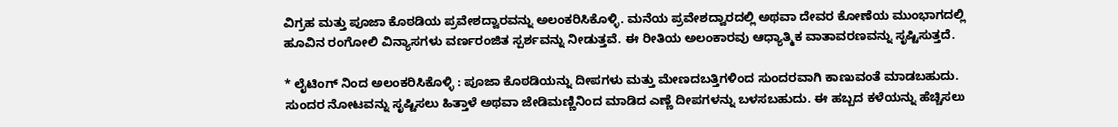ವಿಗ್ರಹ ಮತ್ತು ಪೂಜಾ ಕೊಠಡಿಯ ಪ್ರವೇಶದ್ವಾರವನ್ನು ಅಲಂಕರಿಸಿಕೊಳ್ಳಿ. ಮನೆಯ ಪ್ರವೇಶದ್ವಾರದಲ್ಲಿ ಅಥವಾ ದೇವರ ಕೋಣೆಯ ಮುಂಭಾಗದಲ್ಲಿ ಹೂವಿನ ರಂಗೋಲಿ ವಿನ್ಯಾಸಗಳು ವರ್ಣರಂಜಿತ ಸ್ಪರ್ಶವನ್ನು ನೀಡುತ್ತವೆ. ಈ ರೀತಿಯ ಅಲಂಕಾರವು ಆಧ್ಯಾತ್ಮಿಕ ವಾತಾವರಣವನ್ನು ಸೃಷ್ಟಿಸುತ್ತದೆ.

* ಲೈಟಿಂಗ್ ನಿಂದ ಅಲಂಕರಿಸಿಕೊಳ್ಳಿ : ಪೂಜಾ ಕೊಠಡಿಯನ್ನು ದೀಪಗಳು ಮತ್ತು ಮೇಣದಬತ್ತಿಗಳಿಂದ ಸುಂದರವಾಗಿ ಕಾಣುವಂತೆ ಮಾಡಬಹುದು. ಸುಂದರ ನೋಟವನ್ನು ಸೃಷ್ಟಿಸಲು ಹಿತ್ತಾಳೆ ಅಥವಾ ಜೇಡಿಮಣ್ಣಿನಿಂದ ಮಾಡಿದ ಎಣ್ಣೆ ದೀಪಗಳನ್ನು ಬಳಸಬಹುದು. ಈ ಹಬ್ಬದ ಕಳೆಯನ್ನು ಹೆಚ್ಚಿಸಲು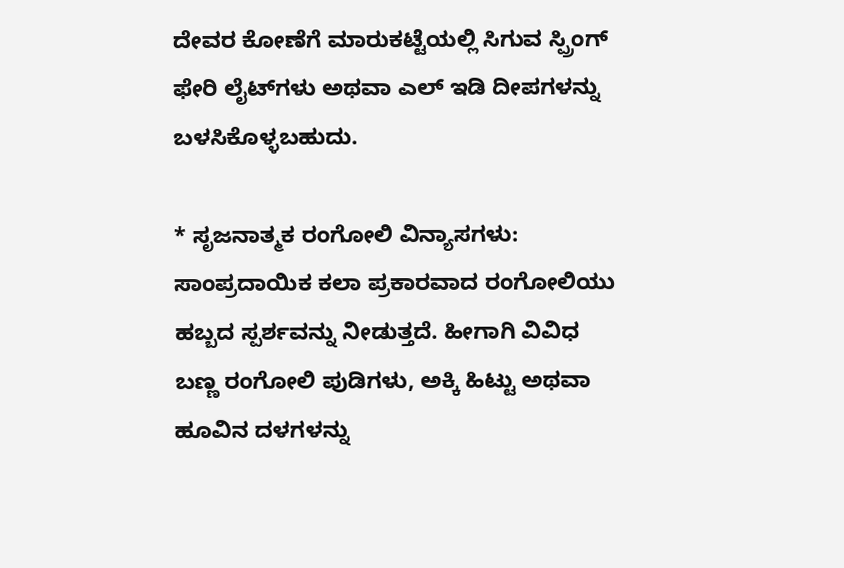ದೇವರ ಕೋಣೆಗೆ ಮಾರುಕಟ್ಟೆಯಲ್ಲಿ ಸಿಗುವ ಸ್ಪ್ರಿಂಗ್ ಫೇರಿ ಲೈಟ್‌ಗಳು ಅಥವಾ ಎಲ್ ಇಡಿ ದೀಪಗಳನ್ನು ಬಳಸಿಕೊಳ್ಳಬಹುದು.

* ಸೃಜನಾತ್ಮಕ ರಂಗೋಲಿ ವಿನ್ಯಾಸಗಳು: ಸಾಂಪ್ರದಾಯಿಕ ಕಲಾ ಪ್ರಕಾರವಾದ ರಂಗೋಲಿಯು ಹಬ್ಬದ ಸ್ಪರ್ಶವನ್ನು ನೀಡುತ್ತದೆ. ಹೀಗಾಗಿ ವಿವಿಧ ಬಣ್ಣ ರಂಗೋಲಿ ಪುಡಿಗಳು, ಅಕ್ಕಿ ಹಿಟ್ಟು ಅಥವಾ ಹೂವಿನ ದಳಗಳನ್ನು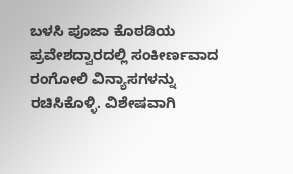ಬಳಸಿ ಪೂಜಾ ಕೊಠಡಿಯ ಪ್ರವೇಶದ್ವಾರದಲ್ಲಿ ಸಂಕೀರ್ಣವಾದ ರಂಗೋಲಿ ವಿನ್ಯಾಸಗಳನ್ನು ರಚಿಸಿಕೊಳ್ಳಿ. ವಿಶೇಷವಾಗಿ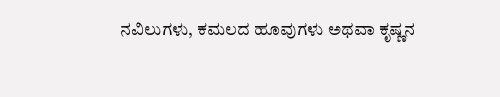ನವಿಲುಗಳು, ಕಮಲದ ಹೂವುಗಳು ಅಥವಾ ಕೃಷ್ಣನ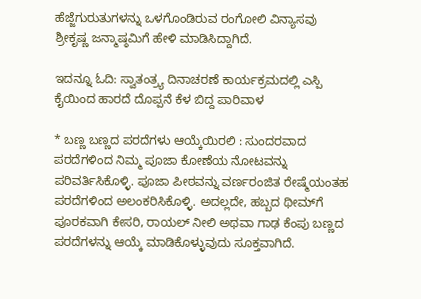ಹೆಜ್ಜೆಗುರುತುಗಳನ್ನು ಒಳಗೊಂಡಿರುವ ರಂಗೋಲಿ ವಿನ್ಯಾಸವು ಶ್ರೀಕೃಷ್ಣ ಜನ್ಮಾಷ್ಠಮಿಗೆ ಹೇಳಿ ಮಾಡಿಸಿದ್ದಾಗಿದೆ.

ಇದನ್ನೂ ಓದಿ: ಸ್ವಾತಂತ್ರ್ಯ ದಿನಾಚರಣೆ ಕಾರ್ಯಕ್ರಮದಲ್ಲಿ ಎಸ್ಪಿ ಕೈಯಿಂದ ಹಾರದೆ ದೊಪ್ಪನೆ ಕೆಳ ಬಿದ್ದ ಪಾರಿವಾಳ

* ಬಣ್ಣ ಬಣ್ಣದ ಪರದೆಗಳು ಆಯ್ಕೆಯಿರಲಿ : ಸುಂದರವಾದ ಪರದೆಗಳಿಂದ ನಿಮ್ಮ ಪೂಜಾ ಕೋಣೆಯ ನೋಟವನ್ನು ಪರಿವರ್ತಿಸಿಕೊಳ್ಳಿ. ಪೂಜಾ ಪೀಠವನ್ನು ವರ್ಣರಂಜಿತ ರೇಷ್ಮೆಯಂತಹ ಪರದೆಗಳಿಂದ ಅಲಂಕರಿಸಿಕೊಳ್ಳಿ. ಅದಲ್ಲದೇ, ಹಬ್ಬದ ಥೀಮ್‌ಗೆ ಪೂರಕವಾಗಿ ಕೇಸರಿ, ರಾಯಲ್ ನೀಲಿ ಅಥವಾ ಗಾಢ ಕೆಂಪು ಬಣ್ಣದ ಪರದೆಗಳನ್ನು ಆಯ್ಕೆ ಮಾಡಿಕೊಳ್ಳುವುದು ಸೂಕ್ತವಾಗಿದೆ.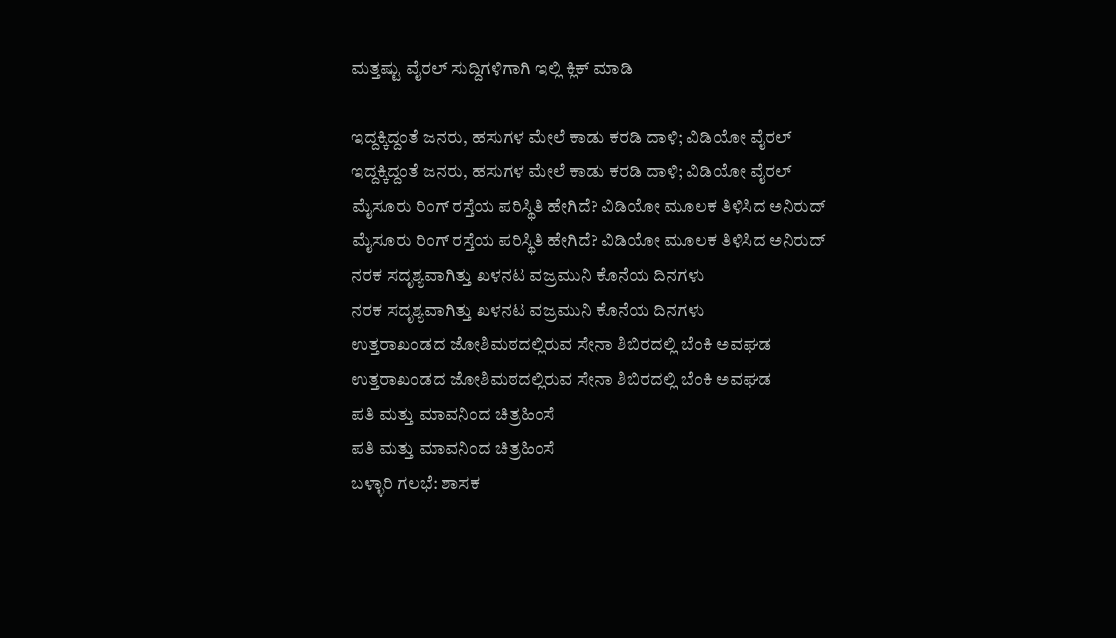ಮತ್ತಷ್ಟು ವೈರಲ್ ಸುದ್ದಿಗಳಿಗಾಗಿ ಇಲ್ಲಿ ಕ್ಲಿಕ್ ಮಾಡಿ

ಇದ್ದಕ್ಕಿದ್ದಂತೆ ಜನರು, ಹಸುಗಳ ಮೇಲೆ ಕಾಡು ಕರಡಿ ದಾಳಿ; ವಿಡಿಯೋ ವೈರಲ್
ಇದ್ದಕ್ಕಿದ್ದಂತೆ ಜನರು, ಹಸುಗಳ ಮೇಲೆ ಕಾಡು ಕರಡಿ ದಾಳಿ; ವಿಡಿಯೋ ವೈರಲ್
ಮೈಸೂರು ರಿಂಗ್ ರಸ್ತೆಯ ಪರಿಸ್ಥಿತಿ ಹೇಗಿದೆ? ವಿಡಿಯೋ ಮೂಲಕ ತಿಳಿಸಿದ ಅನಿರುದ್
ಮೈಸೂರು ರಿಂಗ್ ರಸ್ತೆಯ ಪರಿಸ್ಥಿತಿ ಹೇಗಿದೆ? ವಿಡಿಯೋ ಮೂಲಕ ತಿಳಿಸಿದ ಅನಿರುದ್
ನರಕ ಸದೃಶ್ಯವಾಗಿತ್ತು ಖಳನಟ ವಜ್ರಮುನಿ ಕೊನೆಯ ದಿನಗಳು
ನರಕ ಸದೃಶ್ಯವಾಗಿತ್ತು ಖಳನಟ ವಜ್ರಮುನಿ ಕೊನೆಯ ದಿನಗಳು
ಉತ್ತರಾಖಂಡದ ಜೋಶಿಮಠದಲ್ಲಿರುವ ಸೇನಾ ಶಿಬಿರದಲ್ಲಿ ಬೆಂಕಿ ಅವಘಡ
ಉತ್ತರಾಖಂಡದ ಜೋಶಿಮಠದಲ್ಲಿರುವ ಸೇನಾ ಶಿಬಿರದಲ್ಲಿ ಬೆಂಕಿ ಅವಘಡ
ಪತಿ ಮತ್ತು ಮಾವನಿಂದ ಚಿತ್ರಹಿಂಸೆ
ಪತಿ ಮತ್ತು ಮಾವನಿಂದ ಚಿತ್ರಹಿಂಸೆ
ಬಳ್ಳಾರಿ ಗಲಭೆ: ಶಾಸಕ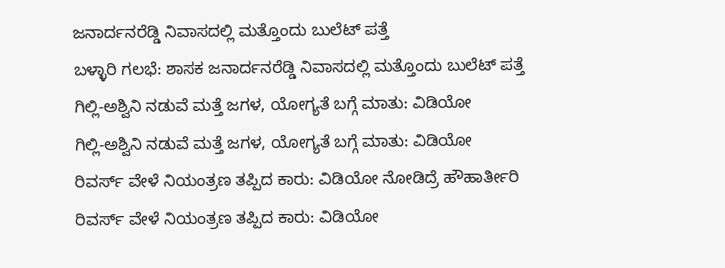ಜನಾರ್ದನರೆಡ್ಡಿ ನಿವಾಸದಲ್ಲಿ ಮತ್ತೊಂದು ಬುಲೆಟ್ ಪತ್ತೆ
ಬಳ್ಳಾರಿ ಗಲಭೆ: ಶಾಸಕ ಜನಾರ್ದನರೆಡ್ಡಿ ನಿವಾಸದಲ್ಲಿ ಮತ್ತೊಂದು ಬುಲೆಟ್ ಪತ್ತೆ
ಗಿಲ್ಲಿ-ಅಶ್ವಿನಿ ನಡುವೆ ಮತ್ತೆ ಜಗಳ, ಯೋಗ್ಯತೆ ಬಗ್ಗೆ ಮಾತು: ವಿಡಿಯೋ
ಗಿಲ್ಲಿ-ಅಶ್ವಿನಿ ನಡುವೆ ಮತ್ತೆ ಜಗಳ, ಯೋಗ್ಯತೆ ಬಗ್ಗೆ ಮಾತು: ವಿಡಿಯೋ
ರಿವರ್ಸ್ ವೇಳೆ ನಿಯಂತ್ರಣ ತಪ್ಪಿದ ಕಾರು: ವಿಡಿಯೋ ನೋಡಿದ್ರೆ ಹೌಹಾರ್ತೀರಿ
ರಿವರ್ಸ್ ವೇಳೆ ನಿಯಂತ್ರಣ ತಪ್ಪಿದ ಕಾರು: ವಿಡಿಯೋ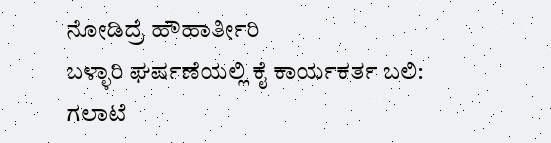ನೋಡಿದ್ರೆ ಹೌಹಾರ್ತೀರಿ
ಬಳ್ಳಾರಿ ಘರ್ಷಣೆಯಲ್ಲಿ ಕೈ ಕಾರ್ಯಕರ್ತ ಬಲಿ: ಗಲಾಟೆ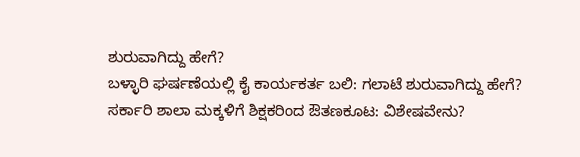ಶುರುವಾಗಿದ್ದು ಹೇಗೆ?
ಬಳ್ಳಾರಿ ಘರ್ಷಣೆಯಲ್ಲಿ ಕೈ ಕಾರ್ಯಕರ್ತ ಬಲಿ: ಗಲಾಟೆ ಶುರುವಾಗಿದ್ದು ಹೇಗೆ?
ಸರ್ಕಾರಿ ಶಾಲಾ ಮಕ್ಕಳಿಗೆ ಶಿಕ್ಷಕರಿಂದ ಔತಣಕೂಟ: ವಿಶೇಷವೇನು?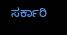ಸರ್ಕಾರಿ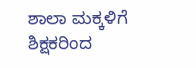ಶಾಲಾ ಮಕ್ಕಳಿಗೆ ಶಿಕ್ಷಕರಿಂದ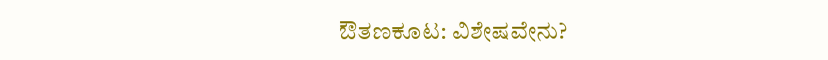ಔತಣಕೂಟ: ವಿಶೇಷವೇನು?